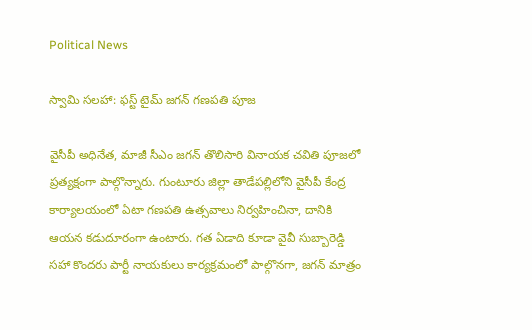Political News

స్వామి సలహా: ఫస్ట్ టైమ్ జగన్ గణపతి పూజ

వైసీపీ అధినేత, మాజీ సీఎం జగన్ తొలిసారి వినాయక చవితి పూజలో ప్రత్యక్షంగా పాల్గొన్నారు. గుంటూరు జిల్లా తాడేపల్లిలోని వైసీపీ కేంద్ర కార్యాలయంలో ఏటా గణపతి ఉత్సవాలు నిర్వహించినా, దానికి ఆయన కడుదూరంగా ఉంటారు. గత ఏడాది కూడా వైవీ సుబ్బారెడ్డి సహా కొందరు పార్టీ నాయకులు కార్యక్రమంలో పాల్గొనగా, జగన్ మాత్రం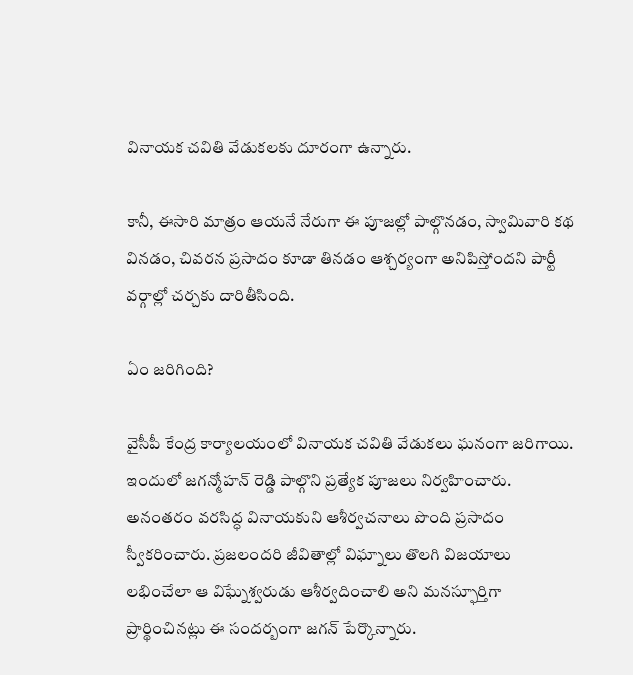వినాయక చవితి వేడుకలకు దూరంగా ఉన్నారు.

కానీ, ఈసారి మాత్రం ఆయనే నేరుగా ఈ పూజల్లో పాల్గొనడం, స్వామివారి కథ వినడం, చివరన ప్రసాదం కూడా తినడం ఆశ్చర్యంగా అనిపిస్తోందని పార్టీ వర్గాల్లో చర్చకు దారితీసింది.

ఏం జరిగింది?

వైసీపీ కేంద్ర కార్యాలయంలో వినాయక చవితి వేడుకలు ఘనంగా జరిగాయి. ఇందులో జగన్మోహన్ రెడ్డి పాల్గొని ప్రత్యేక పూజలు నిర్వహించారు. అనంతరం వరసిద్ధ వినాయకుని ఆశీర్వచనాలు పొంది ప్రసాదం స్వీకరించారు. ప్రజలందరి జీవితాల్లో విఘ్నాలు తొలగి విజయాలు లభించేలా ఆ విఘ్నేశ్వరుడు ఆశీర్వదించాలి అని మనస్ఫూర్తిగా ప్రార్థించినట్లు ఈ సందర్బంగా జగన్ పేర్కొన్నారు.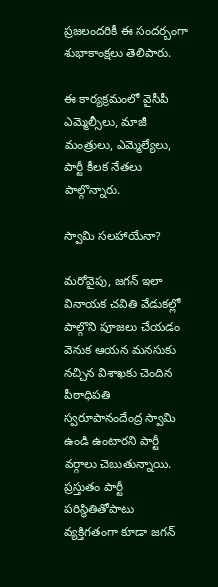ప్రజలందరికీ ఈ సందర్బంగా శుభాకాంక్షలు తెలిపారు.

ఈ కార్యక్రమంలో వైసీపీ ఎమ్మెల్సీలు, మాజీ మంత్రులు, ఎమ్మెల్యేలు, పార్టీ కీలక నేతలు పాల్గొన్నారు.

స్వామి సలహాయేనా?

మరోవైపు, జగన్ ఇలా వినాయక చవితి వేడుకల్లో పాల్గొని పూజలు చేయడం వెనుక ఆయన మనసుకు నచ్చిన విశాఖకు చెందిన పీఠాధిపతి స్వరూపానందేంద్ర స్వామి ఉండి ఉంటారని పార్టీ వర్గాలు చెబుతున్నాయి. ప్రస్తుతం పార్టీ పరిస్థితితోపాటు వ్యక్తిగతంగా కూడా జగన్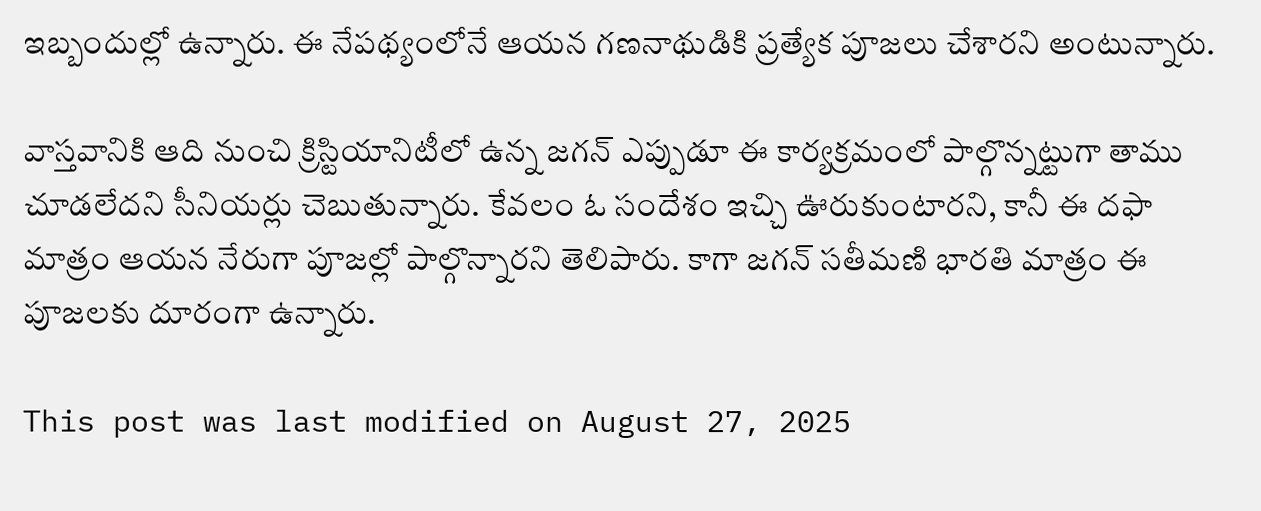ఇబ్బందుల్లో ఉన్నారు. ఈ నేపథ్యంలోనే ఆయన గణనాథుడికి ప్రత్యేక పూజలు చేశారని అంటున్నారు.

వాస్తవానికి ఆది నుంచి క్రిస్టియానిటీలో ఉన్న జగన్ ఎప్పుడూ ఈ కార్యక్రమంలో పాల్గొన్నట్టుగా తాము చూడలేదని సీనియర్లు చెబుతున్నారు. కేవలం ఓ సందేశం ఇచ్చి ఊరుకుంటారని, కానీ ఈ దఫా మాత్రం ఆయన నేరుగా పూజల్లో పాల్గొన్నారని తెలిపారు. కాగా జగన్ సతీమణి భారతి మాత్రం ఈ పూజలకు దూరంగా ఉన్నారు.

This post was last modified on August 27, 2025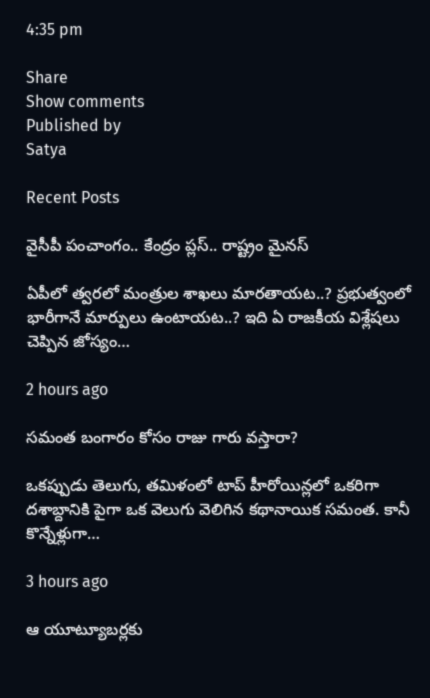4:35 pm

Share
Show comments
Published by
Satya

Recent Posts

వైసీపీ పంచాంగం.. కేంద్రం ప్లస్.. రాష్ట్రం మైనస్

ఏపీలో త్వరలో మంత్రుల శాఖలు మారతాయట..? ప్రభుత్వంలో భారీగానే మార్పులు ఉంటాయట..? ఇది ఏ రాజకీయ విశ్లేషలు చెప్పిన జోస్యం…

2 hours ago

స‌మంత బంగారం కోసం రాజు గారు వ‌స్తారా?

ఒక‌ప్పుడు తెలుగు, త‌మిళంలో టాప్ హీరోయిన్ల‌లో ఒక‌రిగా ద‌శాబ్దానికి పైగా ఒక వెలుగు వెలిగిన క‌థానాయిక స‌మంత‌. కానీ కొన్నేళ్లుగా…

3 hours ago

ఆ యూట్యూబర్లకు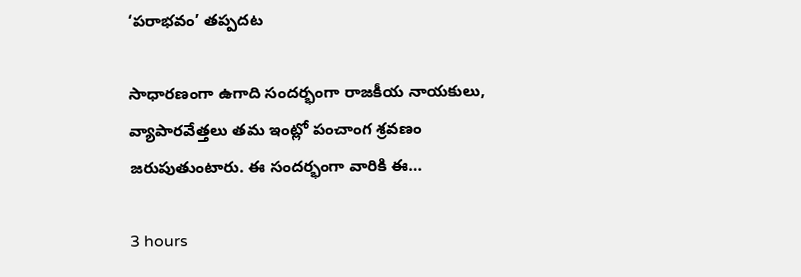‘పరాభవం’ తప్పదట

సాధారణంగా ఉగాది సందర్భంగా రాజకీయ నాయకులు, వ్యాపారవేత్తలు తమ ఇంట్లో పంచాంగ శ్రవణం జరుపుతుంటారు. ఈ సందర్భంగా వారికి ఈ…

3 hours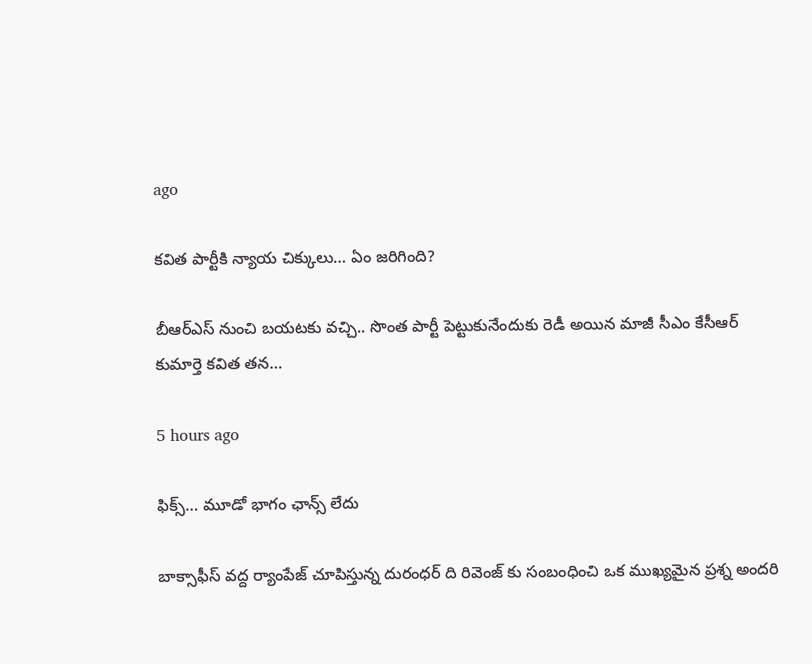ago

క‌విత పార్టీకి న్యాయ చిక్కులు… ఏం జరిగింది?

బీఆర్ఎస్ నుంచి బ‌య‌ట‌కు వ‌చ్చి.. సొంత పార్టీ పెట్టుకునేందుకు రెడీ అయిన మాజీ సీఎం కేసీఆర్ కుమార్తె క‌విత త‌న…

5 hours ago

ఫిక్స్… మూడో భాగం ఛాన్స్ లేదు

బాక్సాఫీస్ వద్ద ర్యాంపేజ్ చూపిస్తున్న దురంధర్ ది రివెంజ్ కు సంబంధించి ఒక ముఖ్యమైన ప్రశ్న అందరి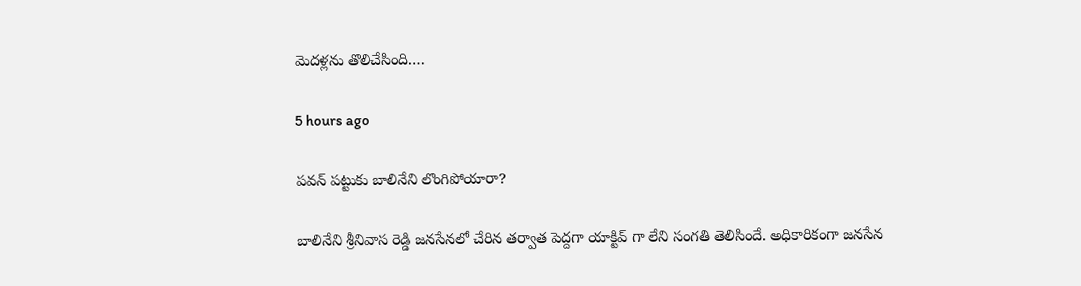మెదళ్లను తొలిచేసింది.…

5 hours ago

పవన్ పట్టుకు బాలినేని లొంగిపోయారా?

బాలినేని శ్రీనివాస రెడ్డి జనసేనలో చేరిన తర్వాత పెద్దగా యాక్టివ్ గా లేని సంగతి తెలిసిందే. అధికారికంగా జనసేన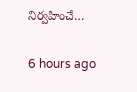నిర్వహించే…

6 hours ago